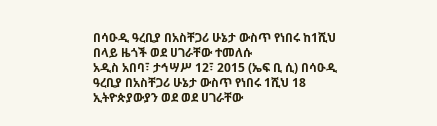በሳዑዲ ዓረቢያ በአስቸጋሪ ሁኔታ ውስጥ የነበሩ ከ1ሺህ በላይ ዜጎች ወደ ሀገራቸው ተመለሱ
አዲስ አበባ፣ ታኅሣሥ 12፣ 2015 (ኤፍ ቢ ሲ) በሳዑዲ ዓረቢያ በአስቸጋሪ ሁኔታ ውስጥ የነበሩ 1ሺህ 18 ኢትዮጵያውያን ወደ ወደ ሀገራቸው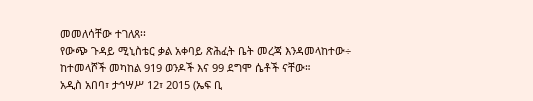መመለሳቸው ተገለጸ፡፡
የውጭ ጉዳይ ሚኒስቴር ቃል አቀባይ ጽሕፈት ቤት መረጃ እንዳመላከተው÷ ከተመላሾች መካከል 919 ወንዶች እና 99 ደግሞ ሴቶች ናቸው።
አዲስ አበባ፣ ታኅሣሥ 12፣ 2015 (ኤፍ ቢ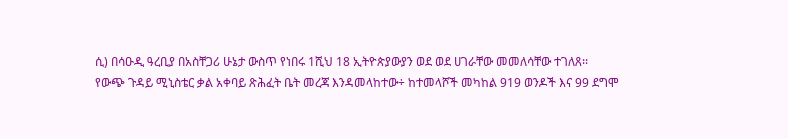ሲ) በሳዑዲ ዓረቢያ በአስቸጋሪ ሁኔታ ውስጥ የነበሩ 1ሺህ 18 ኢትዮጵያውያን ወደ ወደ ሀገራቸው መመለሳቸው ተገለጸ፡፡
የውጭ ጉዳይ ሚኒስቴር ቃል አቀባይ ጽሕፈት ቤት መረጃ እንዳመላከተው÷ ከተመላሾች መካከል 919 ወንዶች እና 99 ደግሞ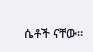ሴቶች ናቸው።